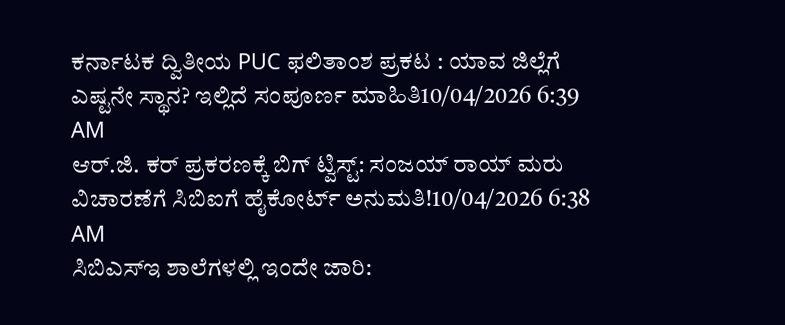ಕರ್ನಾಟಕ ದ್ವಿತೀಯ PUC ಫಲಿತಾಂಶ ಪ್ರಕಟ : ಯಾವ ಜಿಲ್ಲೆಗೆ ಎಷ್ಟನೇ ಸ್ಥಾನ? ಇಲ್ಲಿದೆ ಸಂಪೂರ್ಣ ಮಾಹಿತಿ10/04/2026 6:39 AM
ಆರ್.ಜಿ. ಕರ್ ಪ್ರಕರಣಕ್ಕೆ ಬಿಗ್ ಟ್ವಿಸ್ಟ್: ಸಂಜಯ್ ರಾಯ್ ಮರು ವಿಚಾರಣೆಗೆ ಸಿಬಿಐಗೆ ಹೈಕೋರ್ಟ್ ಅನುಮತಿ!10/04/2026 6:38 AM
ಸಿಬಿಎಸ್ಇ ಶಾಲೆಗಳಲ್ಲಿ ಇಂದೇ ಜಾರಿ: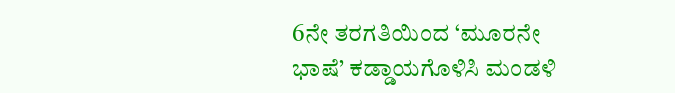6ನೇ ತರಗತಿಯಿಂದ ‘ಮೂರನೇ ಭಾಷೆ’ ಕಡ್ಡಾಯಗೊಳಿಸಿ ಮಂಡಳಿ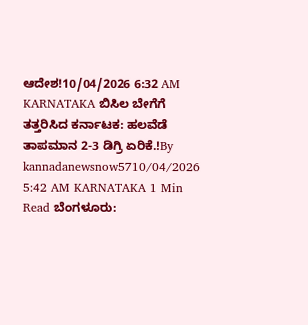ಆದೇಶ!10/04/2026 6:32 AM
KARNATAKA ಬಿಸಿಲ ಬೇಗೆಗೆ ತತ್ತರಿಸಿದ ಕರ್ನಾಟಕ: ಹಲವೆಡೆ ತಾಪಮಾನ 2-3 ಡಿಗ್ರಿ ಏರಿಕೆ.!By kannadanewsnow5710/04/2026 5:42 AM KARNATAKA 1 Min Read ಬೆಂಗಳೂರು: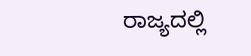ರಾಜ್ಯದಲ್ಲಿ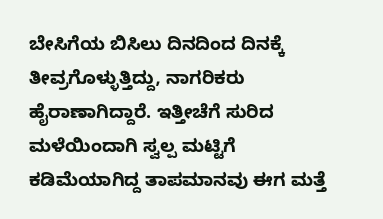ಬೇಸಿಗೆಯ ಬಿಸಿಲು ದಿನದಿಂದ ದಿನಕ್ಕೆ ತೀವ್ರಗೊಳ್ಳುತ್ತಿದ್ದು, ನಾಗರಿಕರು ಹೈರಾಣಾಗಿದ್ದಾರೆ. ಇತ್ತೀಚೆಗೆ ಸುರಿದ ಮಳೆಯಿಂದಾಗಿ ಸ್ವಲ್ಪ ಮಟ್ಟಿಗೆ ಕಡಿಮೆಯಾಗಿದ್ದ ತಾಪಮಾನವು ಈಗ ಮತ್ತೆ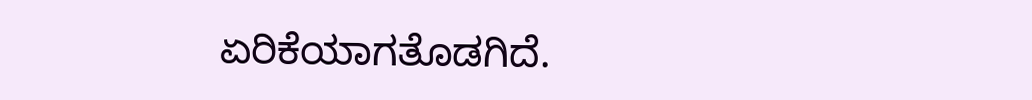ಏರಿಕೆಯಾಗತೊಡಗಿದೆ.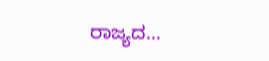ರಾಜ್ಯದ…